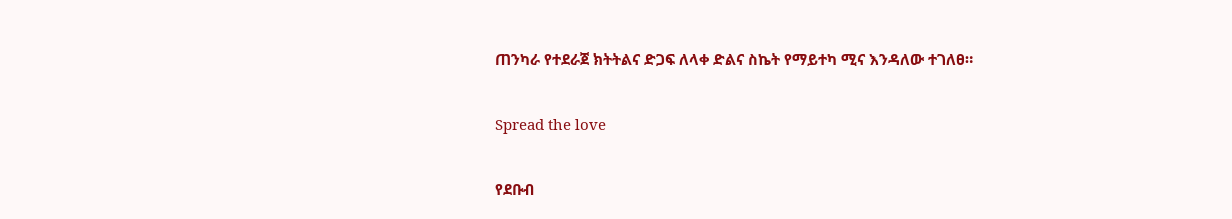ጠንካራ የተደራጀ ክትትልና ድጋፍ ለላቀ ድልና ስኬት የማይተካ ሚና እንዳለው ተገለፀ።

Spread the love

የደቡብ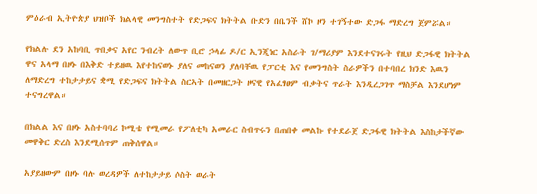ምዕራብ ኢትዮጵያ ህዝቦች ክልላዊ መንግስተት የድጋፍና ክትትል ቡድን በቤንች ሸኮ ዞን ተገኝተው ድጋፋ ማድረግ ጀምሯል።

የክልሉ ደን አከባቢ ጥበቃና አየር ንብረት ለውጥ ቢሮ ኃላፊ ዶ/ር ኢንጂነር አስራት ገ/ማሪያም እንደተናገሩት የዚህ ድጋፋዊ ክትትል ዋና አላማ በዞኑ በእቅድ ተይዘዉ እየተከናወኑ ያለና መከናወን ያለባቸዉ የፓርቲ እና የመንግስት ስራዎችን በተባበረ ክንድ እዉን ለማድረግ ተከታታይና ቋሚ የድጋፍና ክትትል ስርኣት በመዘርጋት ዞናዊ የአፈፃፀም ብቃትና ጥራት እንዲረጋገጥ ማስቻል እንደሆነም ተናግረዋል።

በክልል እና በዞኑ አስተባባሪ ኮሚቴ የሚመራ የፖለቲካ አመራር ስብጥሩን በጠበቀ መልኩ የተደራጀ ድጋፋዊ ክትትል እስከታችኛው መዋቅር ድረስ እንደሚሰጥም ጠቅሰዋል።

አያይዘውም በዞኑ ባሉ ወረዳዎች ለተከታታይ ሶስት ወራት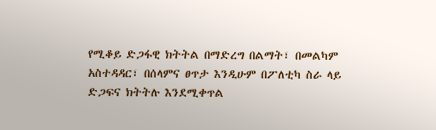የሚቆይ ድጋፋዊ ክትትል በማድረግ በልማት፣ በመልካም አስተዳዳር፣ በሰላምና ፀጥታ እንዲሁም በፖለቲካ ስራ ላይ ድጋፍና ክትትሉ እንደሚቀጥል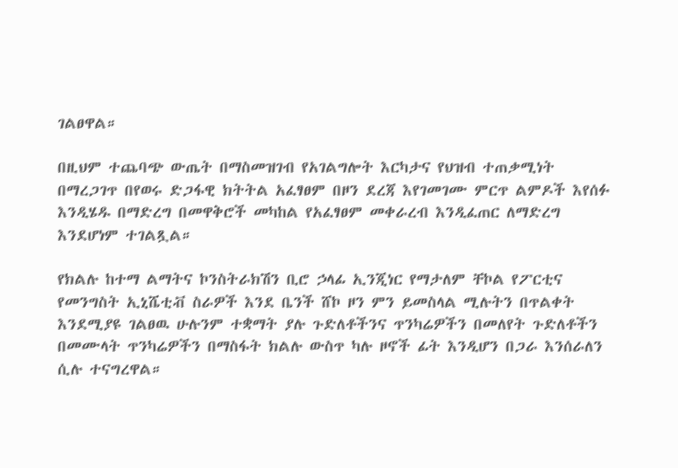ገልፀዋል።

በዚህም ተጨባጭ ውጤት በማስመዝገብ የአገልግሎት እርካታና የህዝብ ተጠቃሚነት በማረጋገጥ በየወሩ ድጋፋዊ ክትትል አፈፃፀም በዞን ደረጃ እየገመገሙ ምርጥ ልምዶች እየሰፉ እንዲሄዱ በማድረግ በመዋቅሮች መካከል የአፈፃፀም መቀራረብ እንዲፈጠር ለማድረግ እንደሆነም ተገልጿል።

የክልሉ ከተማ ልማትና ኮንስትራክሽን ቢሮ ኃላፊ ኢንጂነር የማታለም ቸኮል የፖርቲና የመንግስት ኢኒሼቲቭ ስራዎች እንደ ቤንች ሸኮ ዞን ምን ይመስላል ሚሉትን በጥልቀት እንደሚያዩ ገልፀዉ ሁሉንም ተቋማት ያሉ ጉድለቶችንና ጥንካሬዎችን በመለየት ጉድለቶችን በመሙላት ጥንካሬዎችን በማስፋት ክልሉ ውስጥ ካሉ ዞኖች ፊት እንዲሆን በጋራ እንሰራለን ሲሉ ተናግረዋል።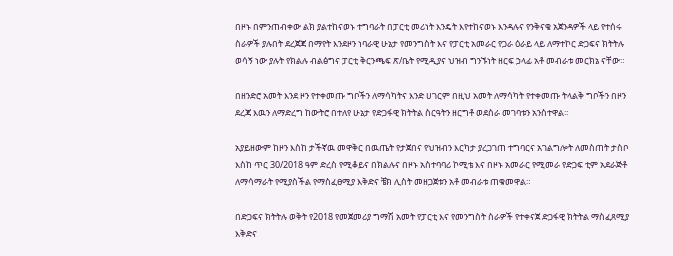በዞኑ በምንጠብቀው ልክ ያልተከናወኑ ተግባራት በፓርቲ መሪነት እንዴት እየተከናወኑ እንዳሉና የንቅናቄ አጀንዳዎች ላይ የተሰሩ ስራዎች ያሉበት ደረጀጃ በማየት እንደዞን ነባራዊ ሁኔታ የመንግስት እና የፓርቲ አመራር የጋራ ዕራይ ላይ ለማተኮር ድጋፍና ክትትሉ ወሳኝ ነው ያሉት የክልሉ ብልፅግና ፓርቲ ቅርንጫፍ ጽ/ቤት የሚዲያና ህዝብ ግንኙነት ዘርፍ ኃላፊ አቶ መብራቱ መርክኔ ናቸው።

በዘንድሮ አመት እንደ ዞን የተቀመጡ ግቦችን ለማሳካትና እንድ ሀገርም በዚህ አመት ለማሳካት የተቀመጡ ትላልቅ ግቦችን በዞን ደረጃ እዉን ለማድረግ ከውትሮ በተለየ ሁኔታ የድጋፋዊ ክትትል ስርዓትን ዘርግቶ ወደስራ መገባቱን አንስተዋል።

አያይዘውም ከዞን እስከ ታችኛዉ መዋቅር በዉጤት የታጀበና የህዝብን እርካታ ያረጋገጠ ተግባርና አገልግሎት ለመስጠት ታስቦ እስከ ጥር 30/2018 ዓም ድረስ የሚቆይና በክልሉና በዞኑ አስተባባሪ ኮሚቴ እና በዞኑ አመራር የሚመራ የድጋፍ ቲም አደራጅቶ ለማሳማራት የሚያስችል የማስፈፀሚያ እቅድና ቼክ ሊስት መዘጋጀቱን አቶ መብራቱ ጠቁመዋል።

በድጋፍና ክትትሉ ወቅት የ2018 የመጀመሪያ ግማሽ አመት የፓርቲ እና የመንግስት ስራዎች የተቀናጀ ድጋፋዊ ክትትል ማስፈጸሚያ እቅድና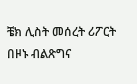ቼክ ሊስት መሰረት ሪፖርት በዞኑ ብልጽግና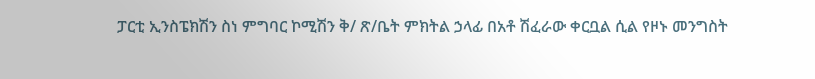ፓርቲ ኢንስፔክሽን ስነ ምግባር ኮሚሽን ቅ/ ጽ/ቤት ምክትል ኃላፊ በአቶ ሽፈራው ቀርቧል ሲል የዞኑ መንግስት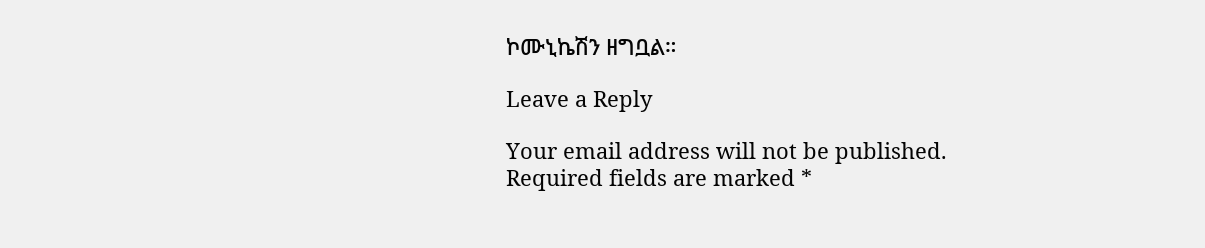ኮሙኒኬሽን ዘግቧል።

Leave a Reply

Your email address will not be published. Required fields are marked *